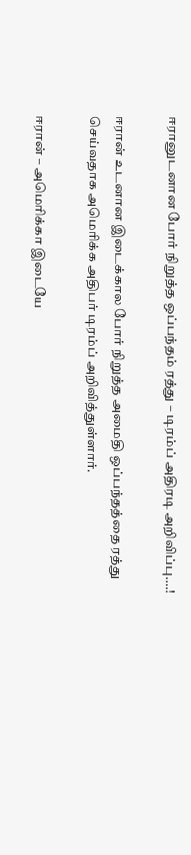ஈரானுடனான போர் நிறுத்த ஒப்பந்தம் ரத்து – டிரம்ப் அதிரடி அறிவிப்பு….!

ஈரான் உடனான இடைக்கால போர் நிறுத்த அமைதி ஒப்பந்தத்தை ரத்து செய்வதாக அமெரிக்க அதிபர் டிரம்ப் அறிவித்துள்ளார்.

ஈரான் – அமெரிக்கா இடையே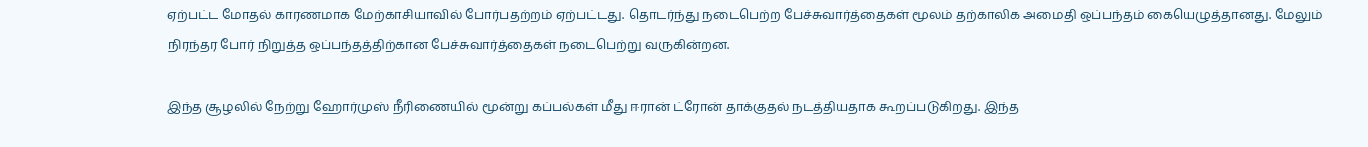ஏற்பட்ட மோதல் காரணமாக மேற்காசியாவில் போர்பதற்றம் ஏற்பட்டது. தொடர்ந்து நடைபெற்ற பேச்சுவார்த்தைகள் மூலம் தற்காலிக அமைதி ஒப்பந்தம் கையெழுத்தானது. மேலும் நிரந்தர போர் நிறுத்த ஒப்பந்தத்திற்கான பேச்சுவார்த்தைகள் நடைபெற்று வருகின்றன.

இந்த சூழலில் நேற்று ஹோர்முஸ் நீரிணையில் மூன்று கப்பல்கள் மீது ஈரான் ட்ரோன் தாக்குதல் நடத்தியதாக கூறப்படுகிறது. இந்த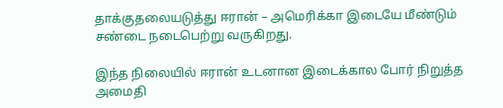தாக்குதலையடுத்து ஈரான் – அமெரிக்கா இடையே மீண்டும் சண்டை நடைபெற்று வருகிறது.

இந்த நிலையில் ஈரான் உடனான இடைக்கால போர் நிறுத்த அமைதி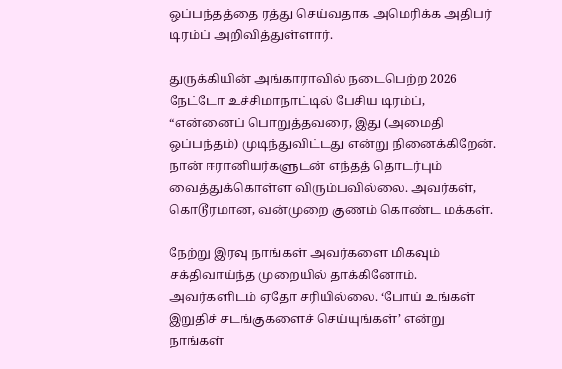ஒப்பந்தத்தை ரத்து செய்வதாக அமெரிக்க அதிபர் டிரம்ப் அறிவித்துள்ளார்.

துருக்கியின் அங்காராவில் நடைபெற்ற 2026 நேட்டோ உச்சிமாநாட்டில் பேசிய டிரம்ப், “என்னைப் பொறுத்தவரை, இது (அமைதி ஒப்பந்தம்) முடிந்துவிட்டது என்று நினைக்கிறேன். நான் ஈரானியர்களுடன் எந்தத் தொடர்பும் வைத்துக்கொள்ள விரும்பவில்லை. அவர்கள், கொடூரமான, வன்முறை குணம் கொண்ட மக்கள்.

நேற்று இரவு நாங்கள் அவர்களை மிகவும் சக்திவாய்ந்த முறையில் தாக்கினோம். அவர்களிடம் ஏதோ சரியில்லை. ‘போய் உங்கள் இறுதிச் சடங்குகளைச் செய்யுங்கள்’ என்று நாங்கள்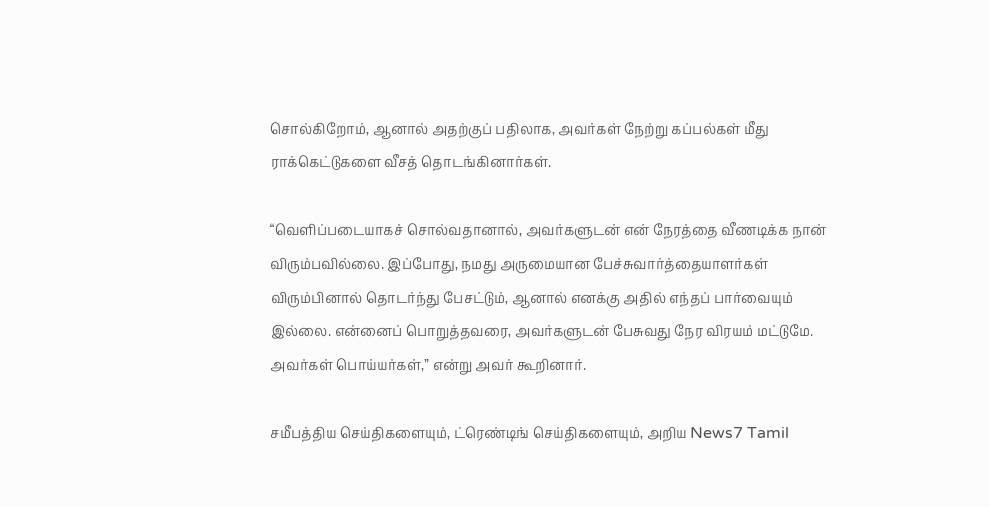சொல்கிறோம், ஆனால் அதற்குப் பதிலாக, அவர்கள் நேற்று கப்பல்கள் மீது ராக்கெட்டுகளை வீசத் தொடங்கினார்கள்.

“வெளிப்படையாகச் சொல்வதானால், அவர்களுடன் என் நேரத்தை வீணடிக்க நான் விரும்பவில்லை. இப்போது, நமது அருமையான பேச்சுவார்த்தையாளர்கள் விரும்பினால் தொடர்ந்து பேசட்டும், ஆனால் எனக்கு அதில் எந்தப் பார்வையும் இல்லை. என்னைப் பொறுத்தவரை, அவர்களுடன் பேசுவது நேர விரயம் மட்டுமே. அவர்கள் பொய்யர்கள்,” என்று அவர் கூறினார்.

சமீபத்திய செய்திகளையும், ட்ரெண்டிங் செய்திகளையும், அறிய News7 Tamil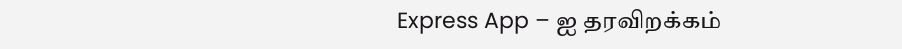Express App – ஐ தரவிறக்கம்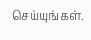செய்யுங்கள்.